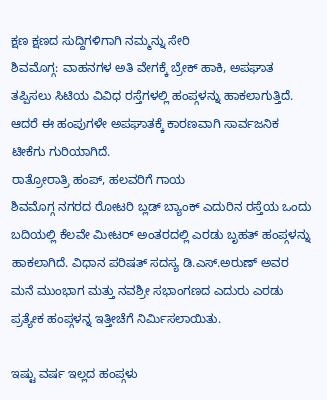ಕ್ಷಣ ಕ್ಷಣದ ಸುದ್ದಿಗಳಿಗಾಗಿ ನಮ್ಮನ್ನು ಸೇರಿ
ಶಿವಮೊಗ್ಗ: ವಾಹನಗಳ ಅತಿ ವೇಗಕ್ಕೆ ಬ್ರೇಕ್ ಹಾಕಿ, ಅಪಘಾತ ತಪ್ಪಿಸಲು ಸಿಟಿಯ ವಿವಿಧ ರಸ್ತೆಗಳಲ್ಲಿ ಹಂಪ್ಗಳನ್ನು ಹಾಕಲಾಗುತ್ತಿದೆ. ಆದರೆ ಈ ಹಂಪುಗಳೇ ಅಪಘಾತಕ್ಕೆ ಕಾರಣವಾಗಿ ಸಾರ್ವಜನಿಕ ಟೀಕೆಗು ಗುರಿಯಾಗಿದೆ.
ರಾತ್ರೋರಾತ್ರಿ ಹಂಪ್, ಹಲವರಿಗೆ ಗಾಯ
ಶಿವಮೊಗ್ಗ ನಗರದ ರೋಟರಿ ಬ್ಲಡ್ ಬ್ಯಾಂಕ್ ಎದುರಿನ ರಸ್ತೆಯ ಒಂದು ಬದಿಯಲ್ಲಿ ಕೆಲವೇ ಮೀಟರ್ ಅಂತರದಲ್ಲಿ ಎರಡು ಬೃಹತ್ ಹಂಪ್ಗಳನ್ನು ಹಾಕಲಾಗಿದೆ. ವಿಧಾನ ಪರಿಷತ್ ಸದಸ್ಯ ಡಿ.ಎಸ್.ಅರುಣ್ ಅವರ ಮನೆ ಮುಂಭಾಗ ಮತ್ತು ನವಶ್ರೀ ಸಭಾಂಗಣದ ಎದುರು ಎರಡು ಪ್ರತ್ಯೇಕ ಹಂಪ್ಗಳನ್ನ ಇತ್ತೀಚೆಗೆ ನಿರ್ಮಿಸಲಾಯಿತು.

ಇಷ್ಟು ವರ್ಷ ಇಲ್ಲದ ಹಂಪ್ಗಳು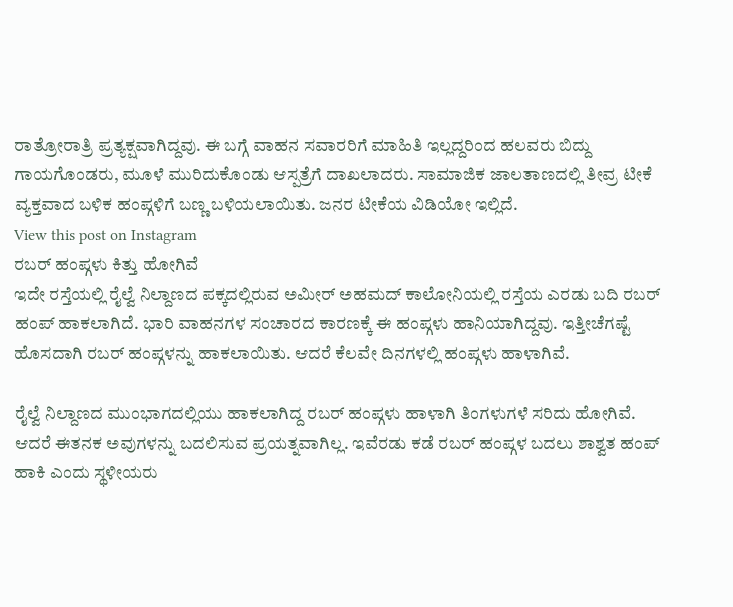ರಾತ್ರೋರಾತ್ರಿ ಪ್ರತ್ಯಕ್ಷವಾಗಿದ್ದವು. ಈ ಬಗ್ಗೆ ವಾಹನ ಸವಾರರಿಗೆ ಮಾಹಿತಿ ಇಲ್ಲದ್ದರಿಂದ ಹಲವರು ಬಿದ್ದು ಗಾಯಗೊಂಡರು, ಮೂಳೆ ಮುರಿದುಕೊಂಡು ಆಸ್ಪತ್ರೆಗೆ ದಾಖಲಾದರು. ಸಾಮಾಜಿಕ ಜಾಲತಾಣದಲ್ಲಿ ತೀವ್ರ ಟೀಕೆ ವ್ಯಕ್ತವಾದ ಬಳಿಕ ಹಂಪ್ಗಳಿಗೆ ಬಣ್ಣ ಬಳಿಯಲಾಯಿತು. ಜನರ ಟೀಕೆಯ ವಿಡಿಯೋ ಇಲ್ಲಿದೆ.
View this post on Instagram
ರಬರ್ ಹಂಪ್ಗಳು ಕಿತ್ತು ಹೋಗಿವೆ
ಇದೇ ರಸ್ತೆಯಲ್ಲಿ ರೈಲ್ವೆ ನಿಲ್ದಾಣದ ಪಕ್ಕದಲ್ಲಿರುವ ಅಮೀರ್ ಅಹಮದ್ ಕಾಲೋನಿಯಲ್ಲಿ ರಸ್ತೆಯ ಎರಡು ಬದಿ ರಬರ್ ಹಂಪ್ ಹಾಕಲಾಗಿದೆ. ಭಾರಿ ವಾಹನಗಳ ಸಂಚಾರದ ಕಾರಣಕ್ಕೆ ಈ ಹಂಪ್ಗಳು ಹಾನಿಯಾಗಿದ್ದವು. ಇತ್ತೀಚೆಗಷ್ಟೆ ಹೊಸದಾಗಿ ರಬರ್ ಹಂಪ್ಗಳನ್ನು ಹಾಕಲಾಯಿತು. ಆದರೆ ಕೆಲವೇ ದಿನಗಳಲ್ಲಿ ಹಂಪ್ಗಳು ಹಾಳಾಗಿವೆ.

ರೈಲ್ವೆ ನಿಲ್ದಾಣದ ಮುಂಭಾಗದಲ್ಲಿಯು ಹಾಕಲಾಗಿದ್ದ ರಬರ್ ಹಂಪ್ಗಳು ಹಾಳಾಗಿ ತಿಂಗಳುಗಳೆ ಸರಿದು ಹೋಗಿವೆ. ಆದರೆ ಈತನಕ ಅವುಗಳನ್ನು ಬದಲಿಸುವ ಪ್ರಯತ್ನವಾಗಿಲ್ಲ. ಇವೆರಡು ಕಡೆ ರಬರ್ ಹಂಪ್ಗಳ ಬದಲು ಶಾಶ್ವತ ಹಂಪ್ ಹಾಕಿ ಎಂದು ಸ್ಥಳೀಯರು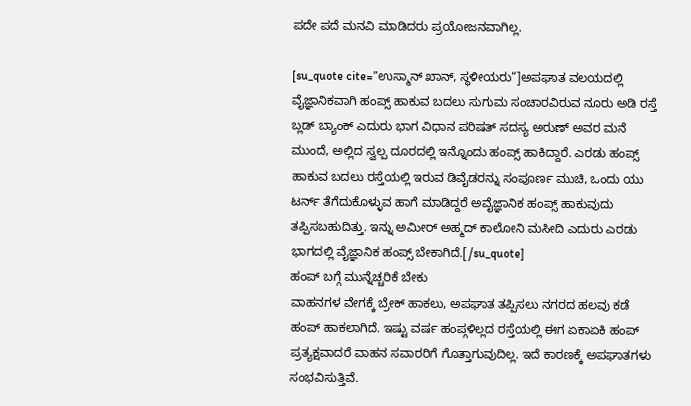ಪದೇ ಪದೆ ಮನವಿ ಮಾಡಿದರು ಪ್ರಯೋಜನವಾಗಿಲ್ಲ.

[su_quote cite=”ಉಸ್ಮಾನ್ ಖಾನ್, ಸ್ಥಳೀಯರು“]ಅಪಘಾತ ವಲಯದಲ್ಲಿ ವೈಜ್ಞಾನಿಕವಾಗಿ ಹಂಪ್ಸ್ ಹಾಕುವ ಬದಲು ಸುಗುಮ ಸಂಚಾರವಿರುವ ನೂರು ಅಡಿ ರಸ್ತೆ ಬ್ಲಡ್ ಬ್ಯಾಂಕ್ ಎದುರು ಭಾಗ ವಿಧಾನ ಪರಿಷತ್ ಸದಸ್ಯ ಅರುಣ್ ಅವರ ಮನೆ ಮುಂದೆ, ಅಲ್ಲಿದ ಸ್ವಲ್ಪ ದೂರದಲ್ಲಿ ಇನ್ನೊಂದು ಹಂಪ್ಸ್ ಹಾಕಿದ್ದಾರೆ. ಎರಡು ಹಂಪ್ಸ್ ಹಾಕುವ ಬದಲು ರಸ್ತೆಯಲ್ಲಿ ಇರುವ ಡಿವೈಡರನ್ನು ಸಂಪೂರ್ಣ ಮುಚಿ, ಒಂದು ಯು ಟರ್ನ್ ತೆಗೆದುಕೊಳ್ಳುವ ಹಾಗೆ ಮಾಡಿದ್ದರೆ ಅವೈಜ್ಞಾನಿಕ ಹಂಪ್ಸ್ ಹಾಕುವುದು ತಪ್ಪಿಸಬಹುದಿತ್ತು. ಇನ್ನು ಅಮೀರ್ ಅಹ್ಮದ್ ಕಾಲೋನಿ ಮಸೀದಿ ಎದುರು ಎರಡು ಭಾಗದಲ್ಲಿ ವೈಜ್ಞಾನಿಕ ಹಂಪ್ಸ್ ಬೇಕಾಗಿದೆ.[/su_quote]
ಹಂಪ್ ಬಗ್ಗೆ ಮುನ್ನೆಚ್ಚರಿಕೆ ಬೇಕು
ವಾಹನಗಳ ವೇಗಕ್ಕೆ ಬ್ರೇಕ್ ಹಾಕಲು, ಅಪಘಾತ ತಪ್ಪಿಸಲು ನಗರದ ಹಲವು ಕಡೆ ಹಂಪ್ ಹಾಕಲಾಗಿದೆ. ಇಷ್ಟು ವರ್ಷ ಹಂಪ್ಗಳಿಲ್ಲದ ರಸ್ತೆಯಲ್ಲಿ ಈಗ ಏಕಾಏಕಿ ಹಂಪ್ ಪ್ರತ್ಯಕ್ಷವಾದರೆ ವಾಹನ ಸವಾರರಿಗೆ ಗೊತ್ತಾಗುವುದಿಲ್ಲ. ಇದೆ ಕಾರಣಕ್ಕೆ ಅಪಘಾತಗಳು ಸಂಭವಿಸುತ್ತಿವೆ.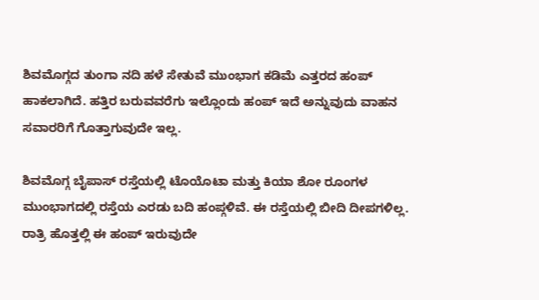ಶಿವಮೊಗ್ಗದ ತುಂಗಾ ನದಿ ಹಳೆ ಸೇತುವೆ ಮುಂಭಾಗ ಕಡಿಮೆ ಎತ್ತರದ ಹಂಪ್ ಹಾಕಲಾಗಿದೆ. ಹತ್ತಿರ ಬರುವವರೆಗು ಇಲ್ಲೊಂದು ಹಂಪ್ ಇದೆ ಅನ್ನುವುದು ವಾಹನ ಸವಾರರಿಗೆ ಗೊತ್ತಾಗುವುದೇ ಇಲ್ಲ.

ಶಿವಮೊಗ್ಗ ಬೈಪಾಸ್ ರಸ್ತೆಯಲ್ಲಿ ಟೊಯೊಟಾ ಮತ್ತು ಕಿಯಾ ಶೋ ರೂಂಗಳ ಮುಂಭಾಗದಲ್ಲಿ ರಸ್ತೆಯ ಎರಡು ಬದಿ ಹಂಪ್ಗಳಿವೆ. ಈ ರಸ್ತೆಯಲ್ಲಿ ಬೀದಿ ದೀಪಗಳಿಲ್ಲ. ರಾತ್ರಿ ಹೊತ್ತಲ್ಲಿ ಈ ಹಂಪ್ ಇರುವುದೇ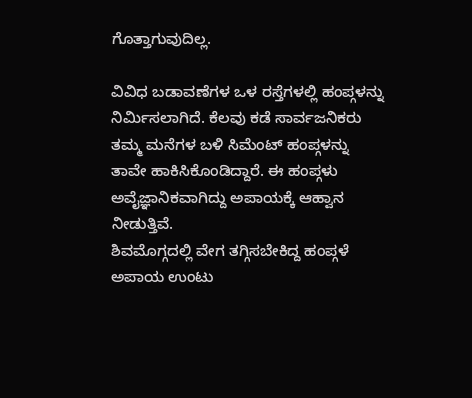ಗೊತ್ತಾಗುವುದಿಲ್ಲ.

ವಿವಿಧ ಬಡಾವಣೆಗಳ ಒಳ ರಸ್ತೆಗಳಲ್ಲಿ ಹಂಪ್ಗಳನ್ನು ನಿರ್ಮಿಸಲಾಗಿದೆ. ಕೆಲವು ಕಡೆ ಸಾರ್ವಜನಿಕರು ತಮ್ಮ ಮನೆಗಳ ಬಳಿ ಸಿಮೆಂಟ್ ಹಂಪ್ಗಳನ್ನು ತಾವೇ ಹಾಕಿಸಿಕೊಂಡಿದ್ದಾರೆ. ಈ ಹಂಪ್ಗಳು ಅವೈಜ್ಞಾನಿಕವಾಗಿದ್ದು ಅಪಾಯಕ್ಕೆ ಆಹ್ವಾನ ನೀಡುತ್ತಿವೆ.
ಶಿವಮೊಗ್ಗದಲ್ಲಿ ವೇಗ ತಗ್ಗಿಸಬೇಕಿದ್ದ ಹಂಪ್ಗಳೆ ಅಪಾಯ ಉಂಟು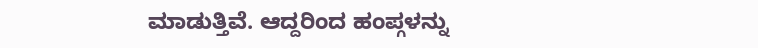ಮಾಡುತ್ತಿವೆ. ಆದ್ದರಿಂದ ಹಂಪ್ಗಳನ್ನು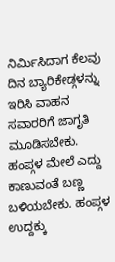ನಿರ್ಮಿಸಿದಾಗ ಕೆಲವು ದಿನ ಬ್ಯಾರಿಕೇಡ್ಗಳನ್ನು ಇರಿಸಿ ವಾಹನ ಸವಾರರಿಗೆ ಜಾಗೃತಿ ಮೂಡಿಸಬೇಕು. ಹಂಪ್ಗಳ ಮೇಲೆ ಎದ್ದು ಕಾಣುವಂತೆ ಬಣ್ಣ ಬಳಿಯಬೇಕು. ಹಂಪ್ಗಳ ಉದ್ದಕ್ಕು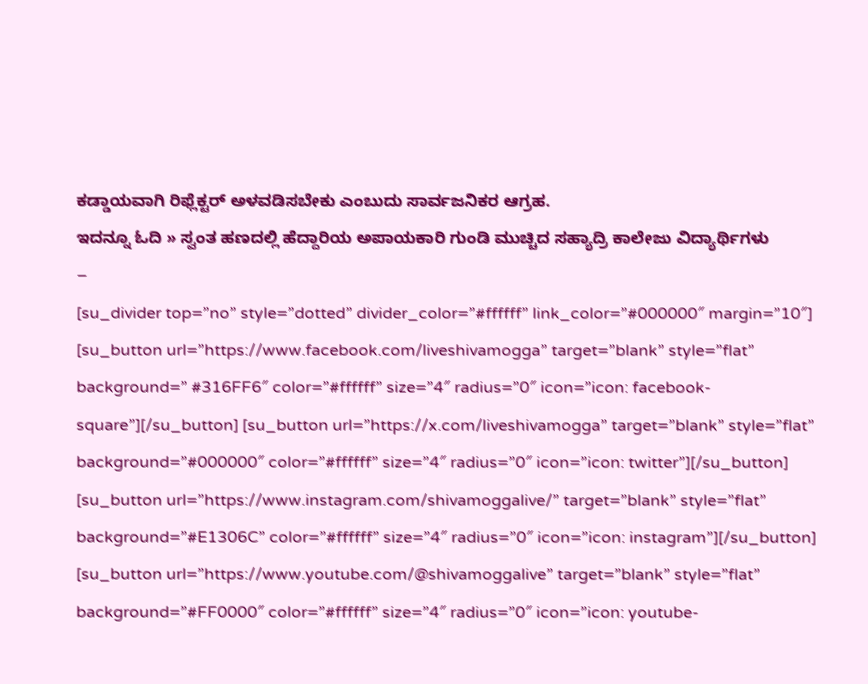ಕಡ್ಡಾಯವಾಗಿ ರಿಫ್ಲೆಕ್ಟರ್ ಅಳವಡಿಸಬೇಕು ಎಂಬುದು ಸಾರ್ವಜನಿಕರ ಆಗ್ರಹ.
ಇದನ್ನೂ ಓದಿ » ಸ್ವಂತ ಹಣದಲ್ಲಿ ಹೆದ್ದಾರಿಯ ಅಪಾಯಕಾರಿ ಗುಂಡಿ ಮುಚ್ಚಿದ ಸಹ್ಯಾದ್ರಿ ಕಾಲೇಜು ವಿದ್ಯಾರ್ಥಿಗಳು
–
[su_divider top=”no” style=”dotted” divider_color=”#ffffff” link_color=”#000000″ margin=”10″]
[su_button url=”https://www.facebook.com/liveshivamogga” target=”blank” style=”flat” background=” #316FF6″ color=”#ffffff” size=”4″ radius=”0″ icon=”icon: facebook-square”][/su_button] [su_button url=”https://x.com/liveshivamogga” target=”blank” style=”flat” background=”#000000″ color=”#ffffff” size=”4″ radius=”0″ icon=”icon: twitter”][/su_button] [su_button url=”https://www.instagram.com/shivamoggalive/” target=”blank” style=”flat” background=”#E1306C” color=”#ffffff” size=”4″ radius=”0″ icon=”icon: instagram”][/su_button] [su_button url=”https://www.youtube.com/@shivamoggalive” target=”blank” style=”flat” background=”#FF0000″ color=”#ffffff” size=”4″ radius=”0″ icon=”icon: youtube-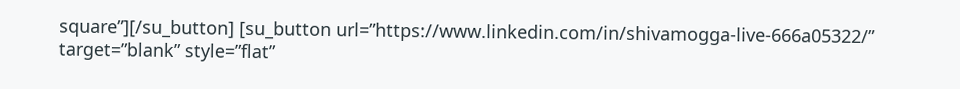square”][/su_button] [su_button url=”https://www.linkedin.com/in/shivamogga-live-666a05322/” target=”blank” style=”flat”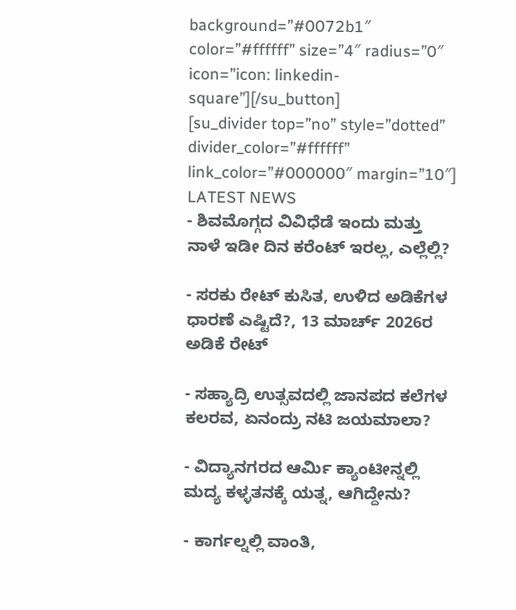background=”#0072b1″ color=”#ffffff” size=”4″ radius=”0″ icon=”icon: linkedin-square”][/su_button]
[su_divider top=”no” style=”dotted” divider_color=”#ffffff” link_color=”#000000″ margin=”10″]
LATEST NEWS
- ಶಿವಮೊಗ್ಗದ ವಿವಿಧೆಡೆ ಇಂದು ಮತ್ತು ನಾಳೆ ಇಡೀ ದಿನ ಕರೆಂಟ್ ಇರಲ್ಲ, ಎಲ್ಲೆಲ್ಲಿ?

- ಸರಕು ರೇಟ್ ಕುಸಿತ, ಉಳಿದ ಅಡಿಕೆಗಳ ಧಾರಣೆ ಎಷ್ಟಿದೆ?, 13 ಮಾರ್ಚ್ 2026ರ ಅಡಿಕೆ ರೇಟ್

- ಸಹ್ಯಾದ್ರಿ ಉತ್ಸವದಲ್ಲಿ ಜಾನಪದ ಕಲೆಗಳ ಕಲರವ, ಏನಂದ್ರು ನಟಿ ಜಯಮಾಲಾ?

- ವಿದ್ಯಾನಗರದ ಆರ್ಮಿ ಕ್ಯಾಂಟೀನ್ನಲ್ಲಿ ಮದ್ಯ ಕಳ್ಳತನಕ್ಕೆ ಯತ್ನ, ಆಗಿದ್ದೇನು?

- ಕಾರ್ಗಲ್ನಲ್ಲಿ ವಾಂತಿ,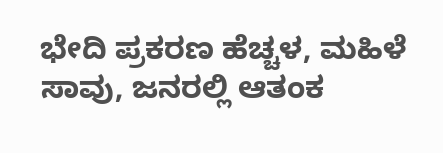ಭೇದಿ ಪ್ರಕರಣ ಹೆಚ್ಚಳ, ಮಹಿಳೆ ಸಾವು, ಜನರಲ್ಲಿ ಆತಂಕ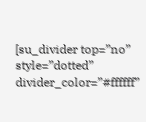[su_divider top=”no” style=”dotted” divider_color=”#ffffff”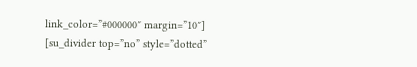link_color=”#000000″ margin=”10″]
[su_divider top=”no” style=”dotted”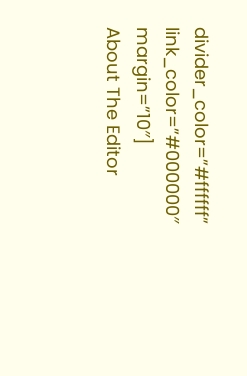divider_color=”#ffffff” link_color=”#000000″ margin=”10″]
About The Editor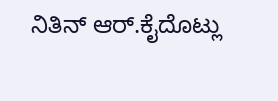ನಿತಿನ್ ಆರ್.ಕೈದೊಟ್ಲು